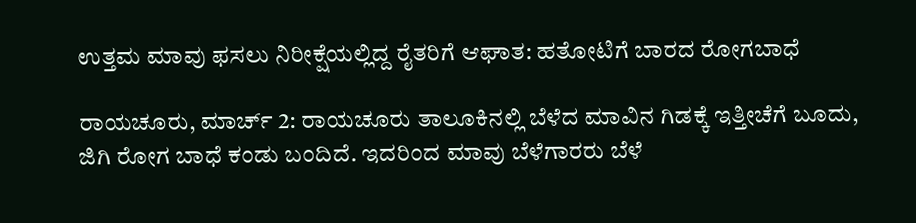ಉತ್ತಮ ಮಾವು ಫಸಲು ನಿರೀಕ್ಷೆಯಲ್ಲಿದ್ದ ರೈತರಿಗೆ ಆಘಾತ: ಹತೋಟಿಗೆ ಬಾರದ ರೋಗಬಾಧೆ

ರಾಯಚೂರು, ಮಾರ್ಚ್ 2: ರಾಯಚೂರು ತಾಲೂಕಿನಲ್ಲಿ ಬೆಳೆದ ಮಾವಿನ ಗಿಡಕ್ಕೆ ಇತ್ತೀಚೆಗೆ ಬೂದು, ಜಿಗಿ ರೋಗ ಬಾಧೆ ಕಂಡು ಬಂದಿದೆ. ಇದರಿಂದ ಮಾವು ಬೆಳೆಗಾರರು ಬೆಳೆ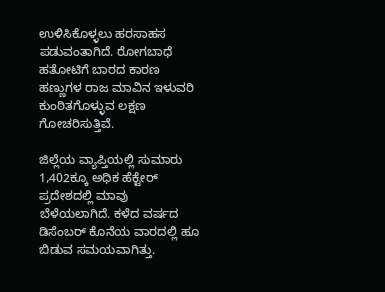ಉಳಿಸಿಕೊಳ್ಳಲು ಹರಸಾಹಸ ಪಡುವಂತಾಗಿದೆ. ರೋಗಬಾಧೆ ಹತೋಟಿಗೆ ಬಾರದ ಕಾರಣ ಹಣ್ಣುಗಳ ರಾಜ ಮಾವಿನ ಇಳುವರಿ ಕುಂಠಿತಗೊಳ್ಳುವ ಲಕ್ಷಣ ಗೋಚರಿಸುತ್ತಿವೆ.

ಜಿಲ್ಲೆಯ ವ್ಯಾಪ್ತಿಯಲ್ಲಿ ಸುಮಾರು 1,402ಕ್ಕೂ ಅಧಿಕ ಹೆಕ್ಟೇರ್ ಪ್ರದೇಶದಲ್ಲಿ ಮಾವು ಬೆಳೆಯಲಾಗಿದೆ. ಕಳೆದ ವರ್ಷದ ಡಿಸೆಂಬರ್ ಕೊನೆಯ ವಾರದಲ್ಲಿ ಹೂ ಬಿಡುವ ಸಮಯವಾಗಿತ್ತು.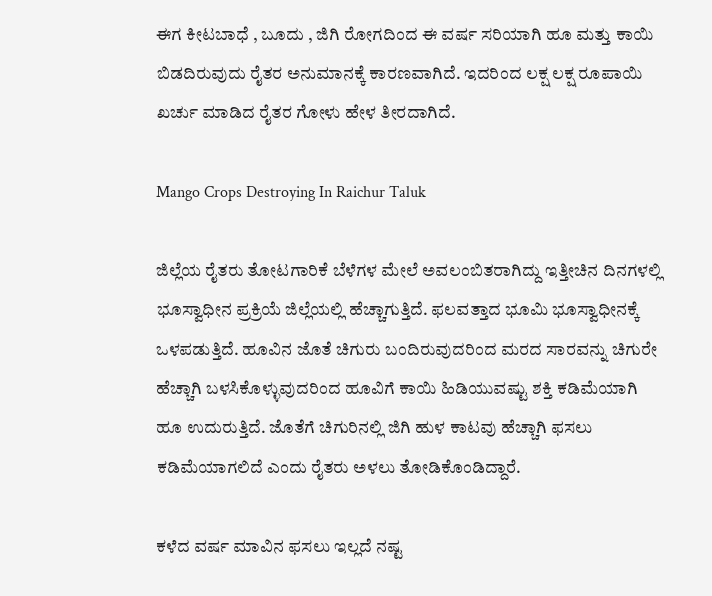ಈಗ ಕೀಟಬಾಧೆ , ಬೂದು , ಜಿಗಿ ರೋಗದಿಂದ ಈ ವರ್ಷ ಸರಿಯಾಗಿ ಹೂ ಮತ್ತು ಕಾಯಿ ಬಿಡದಿರುವುದು ರೈತರ ಅನುಮಾನಕ್ಕೆ ಕಾರಣವಾಗಿದೆ. ಇದರಿಂದ ಲಕ್ಷ ಲಕ್ಷ ರೂಪಾಯಿ ಖರ್ಚು ಮಾಡಿದ ರೈತರ ಗೋಳು ಹೇಳ ತೀರದಾಗಿದೆ.

Mango Crops Destroying In Raichur Taluk

ಜಿಲ್ಲೆಯ ರೈತರು ತೋಟಗಾರಿಕೆ ಬೆಳೆಗಳ ಮೇಲೆ ಅವಲಂಬಿತರಾಗಿದ್ದು ಇತ್ತೀಚಿನ ದಿನಗಳಲ್ಲಿ ಭೂಸ್ವಾಧೀನ ಪ್ರಕ್ರಿಯೆ ಜಿಲ್ಲೆಯಲ್ಲಿ ಹೆಚ್ಚಾಗುತ್ತಿದೆ. ಫಲವತ್ತಾದ ಭೂಮಿ ಭೂಸ್ವಾಧೀನಕ್ಕೆ ಒಳಪಡುತ್ತಿದೆ. ಹೂವಿನ ಜೊತೆ ಚಿಗುರು ಬಂದಿರುವುದರಿಂದ ಮರದ ಸಾರವನ್ನು ಚಿಗುರೇ ಹೆಚ್ಚಾಗಿ ಬಳಸಿಕೊಳ್ಳುವುದರಿಂದ ಹೂವಿಗೆ ಕಾಯಿ ಹಿಡಿಯುವಷ್ಟು ಶಕ್ತಿ ಕಡಿಮೆಯಾಗಿ ಹೂ ಉದುರುತ್ತಿದೆ. ಜೊತೆಗೆ ಚಿಗುರಿನಲ್ಲಿ ಜಿಗಿ ಹುಳ ಕಾಟವು ಹೆಚ್ಚಾಗಿ ಫಸಲು ಕಡಿಮೆಯಾಗಲಿದೆ ಎಂದು ರೈತರು ಅಳಲು ತೋಡಿಕೊಂಡಿದ್ದಾರೆ.

ಕಳೆದ ವರ್ಷ ಮಾವಿನ ಫಸಲು ಇಲ್ಲದೆ ನಷ್ಟ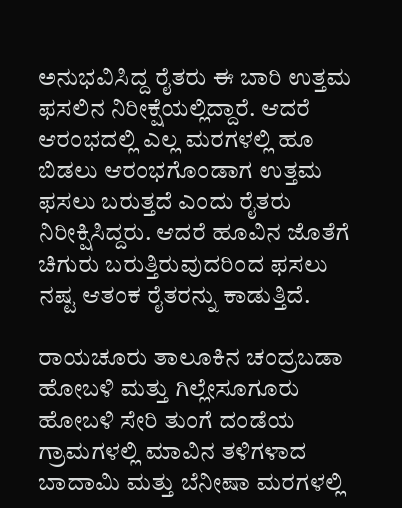ಅನುಭವಿಸಿದ್ದ ರೈತರು ಈ ಬಾರಿ ಉತ್ತಮ ಫಸಲಿನ ನಿರೀಕ್ಷೆಯಲ್ಲಿದ್ದಾರೆ. ಆದರೆ ಆರಂಭದಲ್ಲಿ ಎಲ್ಲ ಮರಗಳಲ್ಲಿ ಹೂ ಬಿಡಲು ಆರಂಭಗೊಂಡಾಗ ಉತ್ತಮ ಫಸಲು ಬರುತ್ತದೆ ಎಂದು ರೈತರು ನಿರೀಕ್ಷಿಸಿದ್ದರು. ಆದರೆ ಹೂವಿನ ಜೊತೆಗೆ ಚಿಗುರು ಬರುತ್ತಿರುವುದರಿಂದ ಫಸಲು ನಷ್ಟ ಆತಂಕ ರೈತರನ್ನು ಕಾಡುತ್ತಿದೆ.

ರಾಯಚೂರು ತಾಲೂಕಿನ ಚಂದ್ರಬಡಾ ಹೋಬಳಿ ಮತ್ತು ಗಿಲ್ಲೇಸೂಗೂರು ಹೋಬಳಿ ಸೇರಿ ತುಂಗೆ ದಂಡೆಯ ಗ್ರಾಮಗಳಲ್ಲಿ ಮಾವಿನ ತಳಿಗಳಾದ ಬಾದಾಮಿ ಮತ್ತು ಬೆನೀಷಾ ಮರಗಳಲ್ಲಿ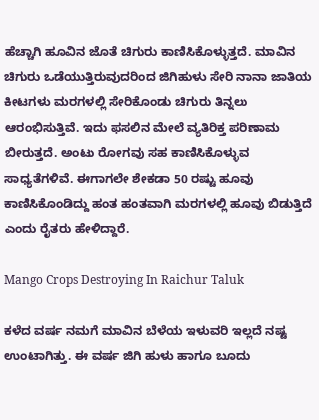ಹೆಚ್ಚಾಗಿ ಹೂವಿನ ಜೊತೆ ಚಿಗುರು ಕಾಣಿಸಿಕೊಳ್ಳುತ್ತದೆ. ಮಾವಿನ ಚಿಗುರು ಒಡೆಯುತ್ತಿರುವುದರಿಂದ ಜಿಗಿಹುಳು ಸೇರಿ ನಾನಾ ಜಾತಿಯ ಕೀಟಗಳು ಮರಗಳಲ್ಲಿ ಸೇರಿಕೊಂಡು ಚಿಗುರು ತಿನ್ನಲು ಆರಂಭಿಸುತ್ತಿವೆ. ಇದು ಫಸಲಿನ ಮೇಲೆ ವ್ಯತಿರಿಕ್ತ ಪರಿಣಾಮ ಬೀರುತ್ತದೆ. ಅಂಟು ರೋಗವು ಸಹ ಕಾಣಿಸಿಕೊಳ್ಳುವ ಸಾಧ್ಯತೆಗಳಿವೆ. ಈಗಾಗಲೇ ಶೇಕಡಾ 50 ರಷ್ಟು ಹೂವು ಕಾಣಿಸಿಕೊಂಡಿದ್ದು ಹಂತ ಹಂತವಾಗಿ ಮರಗಳಲ್ಲಿ ಹೂವು ಬಿಡುತ್ತಿದೆ ಎಂದು ರೈತರು ಹೇಳಿದ್ದಾರೆ.

Mango Crops Destroying In Raichur Taluk

ಕಳೆದ ವರ್ಷ ನಮಗೆ ಮಾವಿನ ಬೆಳೆಯ ಇಳುವರಿ ಇಲ್ಲದೆ ನಷ್ಟ ಉಂಟಾಗಿತ್ತು. ಈ ವರ್ಷ ಜಿಗಿ ಹುಳು ಹಾಗೂ ಬೂದು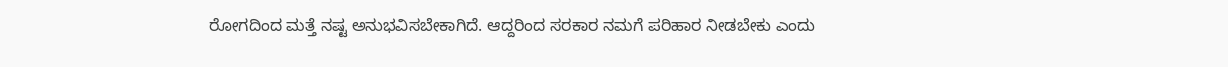ರೋಗದಿಂದ ಮತ್ತೆ ನಷ್ಟ ಅನುಭವಿಸಬೇಕಾಗಿದೆ. ಆದ್ದರಿಂದ ಸರಕಾರ ನಮಗೆ ಪರಿಹಾರ ನೀಡಬೇಕು ಎಂದು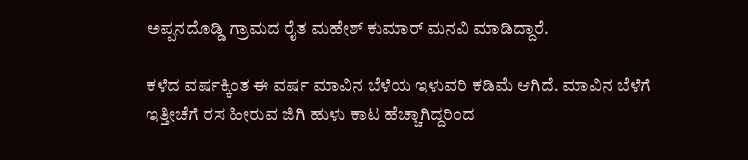ಅಪ್ಪನದೊಡ್ಡಿ ಗ್ರಾಮದ ರೈತ ಮಹೇಶ್ ಕುಮಾರ್‌ ಮನವಿ ಮಾಡಿದ್ದಾರೆ.

ಕಳೆದ ವರ್ಷಕ್ಕಿಂತ ಈ ವರ್ಷ ಮಾವಿನ ಬೆಳೆಯ ಇಳುವರಿ ಕಡಿಮೆ ಆಗಿದೆ. ಮಾವಿನ ಬೆಳೆಗೆ ಇತ್ತೀಚೆಗೆ ರಸ ಹೀರುವ ಜಿಗಿ ಹುಳು ಕಾಟ ಹೆಚ್ಚಾಗಿದ್ದರಿಂದ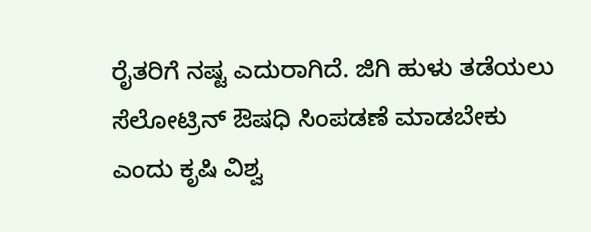ರೈತರಿಗೆ ನಷ್ಟ ಎದುರಾಗಿದೆ. ಜಿಗಿ ಹುಳು ತಡೆಯಲು ಸೆಲೋಟ್ರಿನ್ ಔಷಧಿ ಸಿಂಪಡಣೆ ಮಾಡಬೇಕು ಎಂದು ಕೃಷಿ ವಿಶ್ವ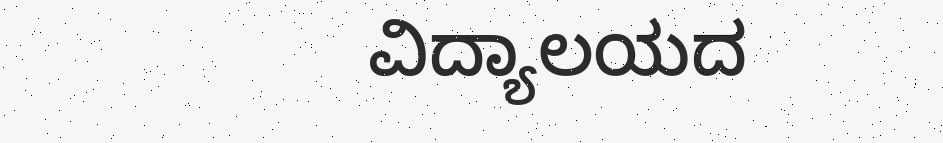ವಿದ್ಯಾಲಯದ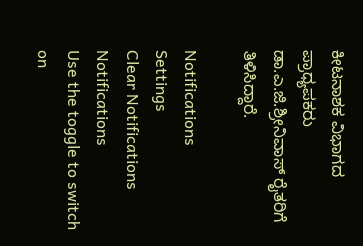ಕೀಟನಾಶಕ ವಿಭಾಗದ ಪ್ರಾಧ್ಯಪಕರು ಡಾ.ಎ.ಜಿ.ಶ್ರೀನಿವಾಸ್‌ ರೈತರಿಗೆ ತಿಳಿಸಿದ್ದಾರೆ.

Notifications
Settings
Clear Notifications
Notifications
Use the toggle to switch on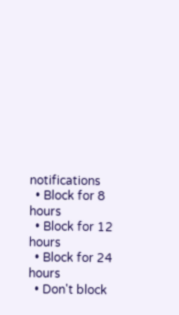notifications
  • Block for 8 hours
  • Block for 12 hours
  • Block for 24 hours
  • Don't block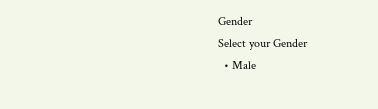Gender
Select your Gender
  • Male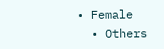• Female
  • Others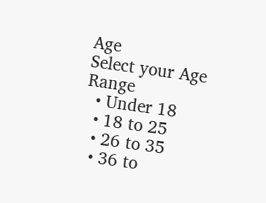Age
Select your Age Range
  • Under 18
  • 18 to 25
  • 26 to 35
  • 36 to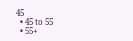45
  • 45 to 55
  • 55+